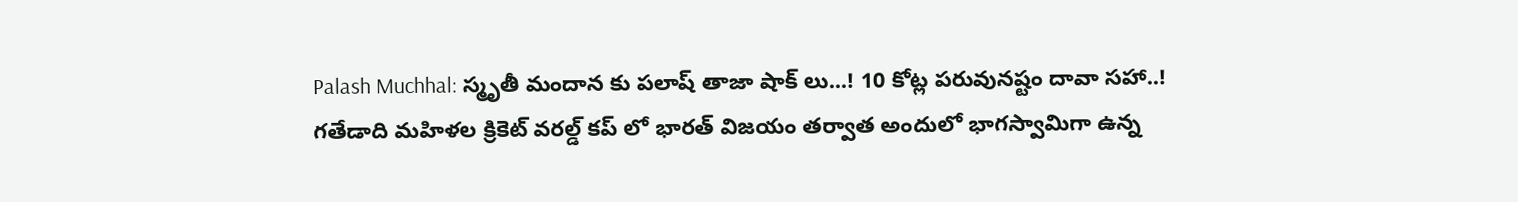Palash Muchhal: స్మృతీ మందాన కు పలాష్ తాజా షాక్ లు...! 10 కోట్ల పరువునష్టం దావా సహా..!
గతేడాది మహిళల క్రికెట్ వరల్డ్ కప్ లో భారత్ విజయం తర్వాత అందులో భాగస్వామిగా ఉన్న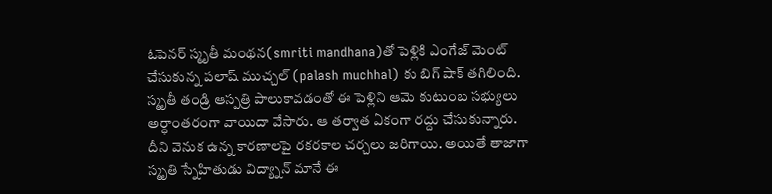ఓపెనర్ స్మృతీ మంథన(smriti mandhana)తో పెళ్లికి ఎంగేజ్ మెంట్ చేసుకున్న పలాష్ ముచ్చల్ (palash muchhal) కు బిగ్ షాక్ తగిలింది. స్మృతీ తండ్రి ఆస్పత్రి పాలుకావడంతో ఈ పెళ్లిని ఆమె కుటుంబ సభ్యులు అర్ధాంతరంగా వాయిదా వేసారు. ఆ తర్వాత ఏకంగా రద్దు చేసుకున్నారు. దీని వెనుక ఉన్న కారణాలపై రకరకాల చర్చలు జరిగాయి. అయితే తాజాగా స్మృతి స్నేహితుడు విద్య్నాన్ మానే ఈ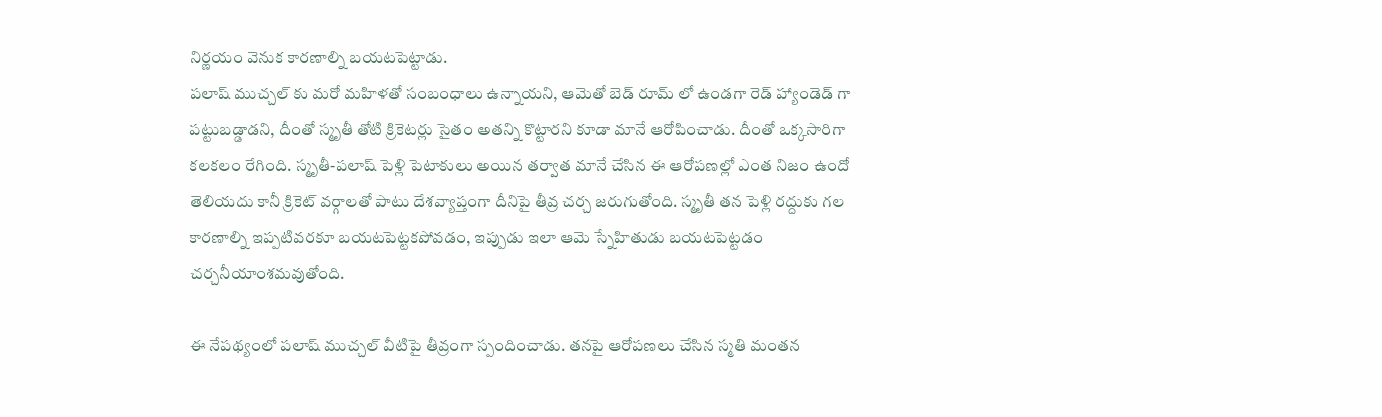నిర్ణయం వెనుక కారణాల్ని బయటపెట్టాడు.
పలాష్ ముచ్చల్ కు మరో మహిళతో సంబంధాలు ఉన్నాయని, ఆమెతో బెడ్ రూమ్ లో ఉండగా రెడ్ హ్యాండెడ్ గా పట్టుబడ్డాడని, దీంతో స్మృతీ తోటి క్రికెటర్లు సైతం అతన్ని కొట్టారని కూడా మానే ఆరోపించాడు. దీంతో ఒక్కసారిగా కలకలం రేగింది. స్మృతీ-పలాష్ పెళ్లి పెటాకులు అయిన తర్వాత మానే చేసిన ఈ ఆరోపణల్లో ఎంత నిజం ఉందో తెలియదు కానీ క్రికెట్ వర్గాలతో పాటు దేశవ్యాప్తంగా దీనిపై తీవ్ర చర్చ జరుగుతోంది. స్మృతీ తన పెళ్లి రద్దుకు గల కారణాల్ని ఇప్పటివరకూ బయటపెట్టకపోవడం, ఇప్పుడు ఇలా ఆమె స్నేహితుడు బయటపెట్టడం చర్చనీయాంశమవుతోంది.

ఈ నేపథ్యంలో పలాష్ ముచ్చల్ వీటిపై తీవ్రంగా స్పందించాడు. తనపై ఆరోపణలు చేసిన స్మతి మంతన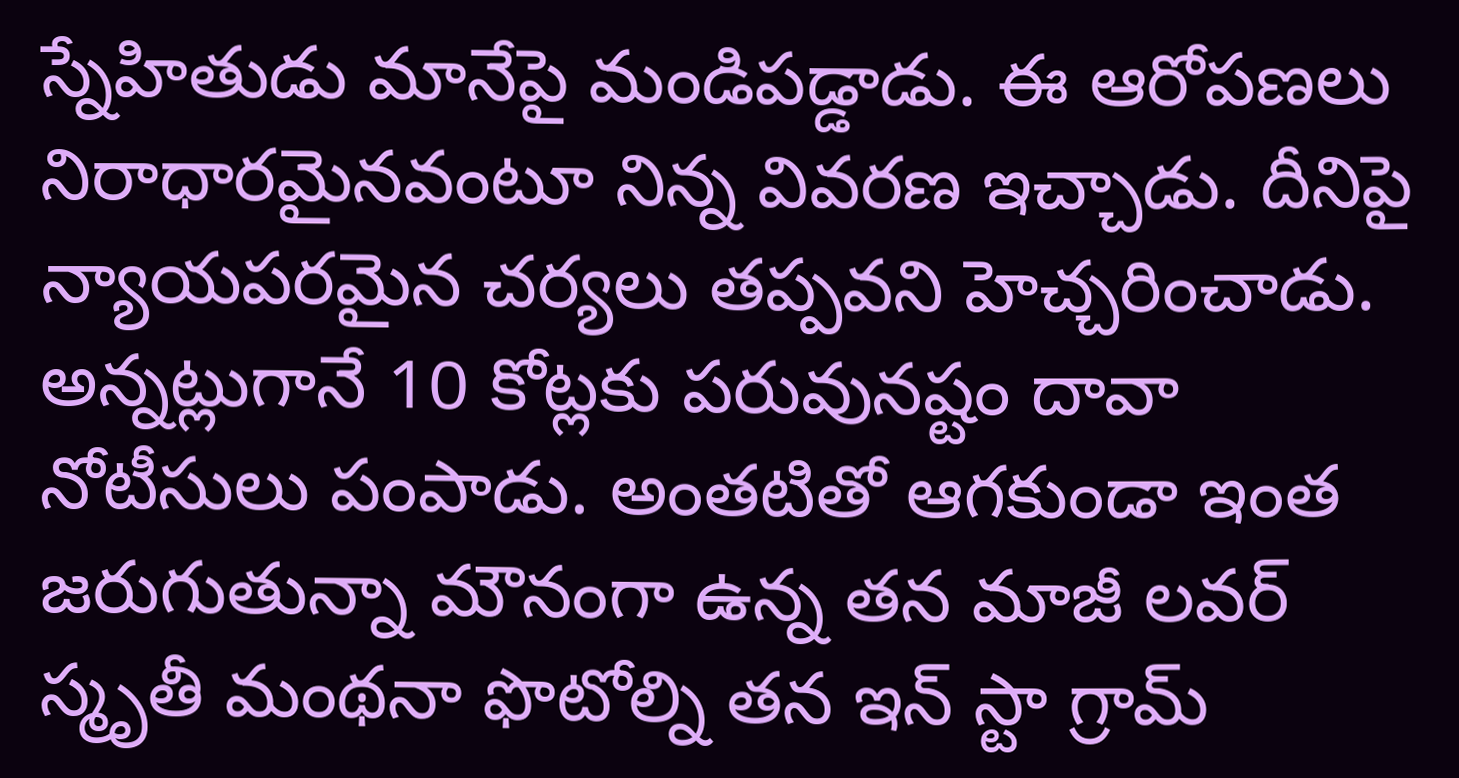స్నేహితుడు మానేపై మండిపడ్డాడు. ఈ ఆరోపణలు నిరాధారమైనవంటూ నిన్న వివరణ ఇచ్చాడు. దీనిపై న్యాయపరమైన చర్యలు తప్పవని హెచ్చరించాడు. అన్నట్లుగానే 10 కోట్లకు పరువునష్టం దావా నోటీసులు పంపాడు. అంతటితో ఆగకుండా ఇంత జరుగుతున్నా మౌనంగా ఉన్న తన మాజీ లవర్ స్మృతీ మంథనా ఫొటోల్ని తన ఇన్ స్టా గ్రామ్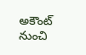అకౌంట్ నుంచి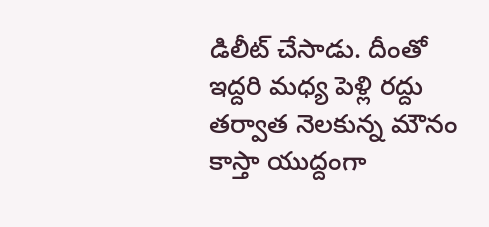డిలీట్ చేసాడు. దీంతో ఇద్దరి మధ్య పెళ్లి రద్దు తర్వాత నెలకున్న మౌనం కాస్తా యుద్దంగా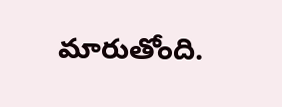మారుతోంది.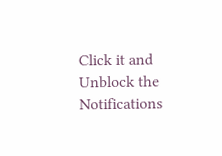Click it and Unblock the Notifications